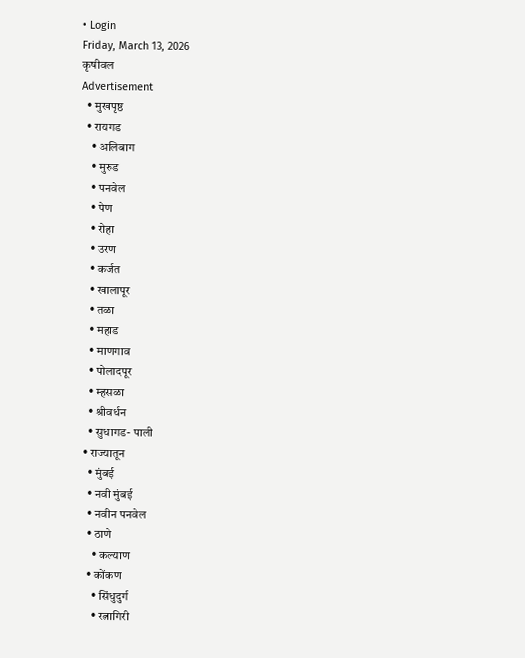• Login
Friday, March 13, 2026
कृषीवल
Advertisement
  • मुखपृष्ठ
  • रायगड
    • अलिबाग
    • मुरुड
    • पनवेल
    • पेण
    • रोहा
    • उरण
    • कर्जत
    • खालापूर
    • तळा
    • महाड
    • माणगाव
    • पोलादपूर
    • म्हसळा
    • श्रीवर्धन
    • सुधागड- पाली
  • राज्यातून
    • मुंबई
    • नवी मुंबई
    • नवीन पनवेल
    • ठाणे
      • कल्याण
    • कोंकण
      • सिंधुदुर्ग
      • रत्नागिरी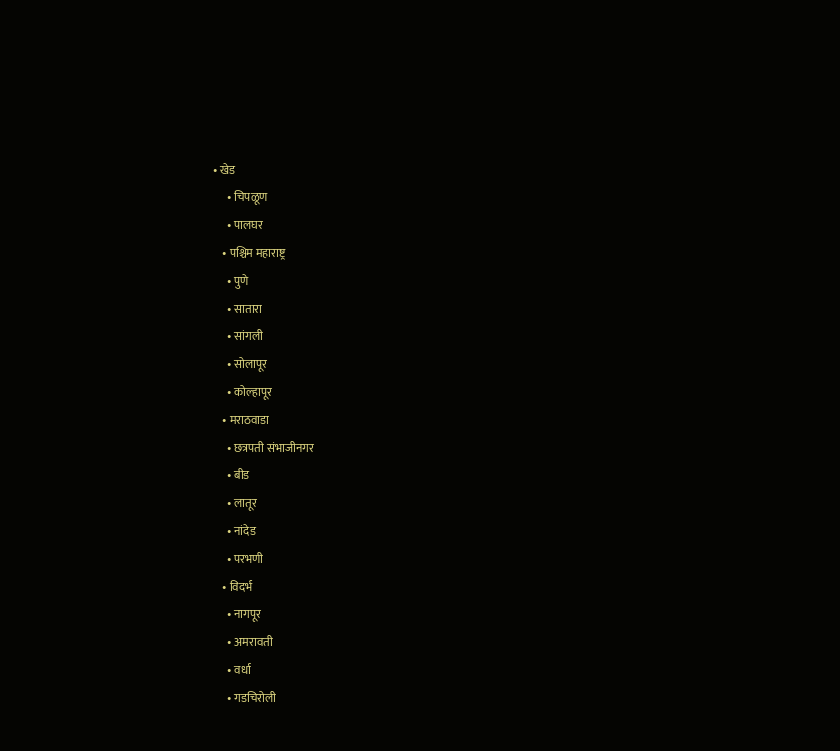• खेड
      • चिपळूण
      • पालघर
    • पश्चिम महाराष्ट्र
      • पुणे
      • सातारा
      • सांगली
      • सोलापूर
      • कोल्हापूर
    • मराठवाडा
      • छत्रपती संभाजीनगर
      • बीड
      • लातूर
      • नांदेड
      • परभणी
    • विदर्भ
      • नागपूर
      • अमरावती
      • वर्धा
      • गडचिरोली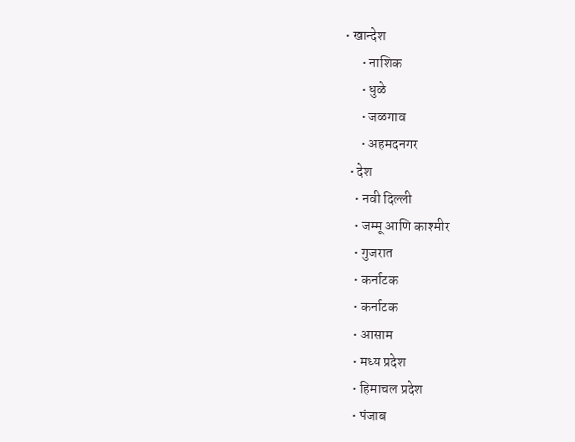• खान्देश
      • नाशिक
      • धुळे
      • जळगाव
      • अहमदनगर
  • देश
    • नवी दिल्ली
    • जम्मू आणि काश्मीर
    • गुजरात
    • कर्नाटक
    • कर्नाटक
    • आसाम
    • मध्य प्रदेश
    • हिमाचल प्रदेश
    • पंजाब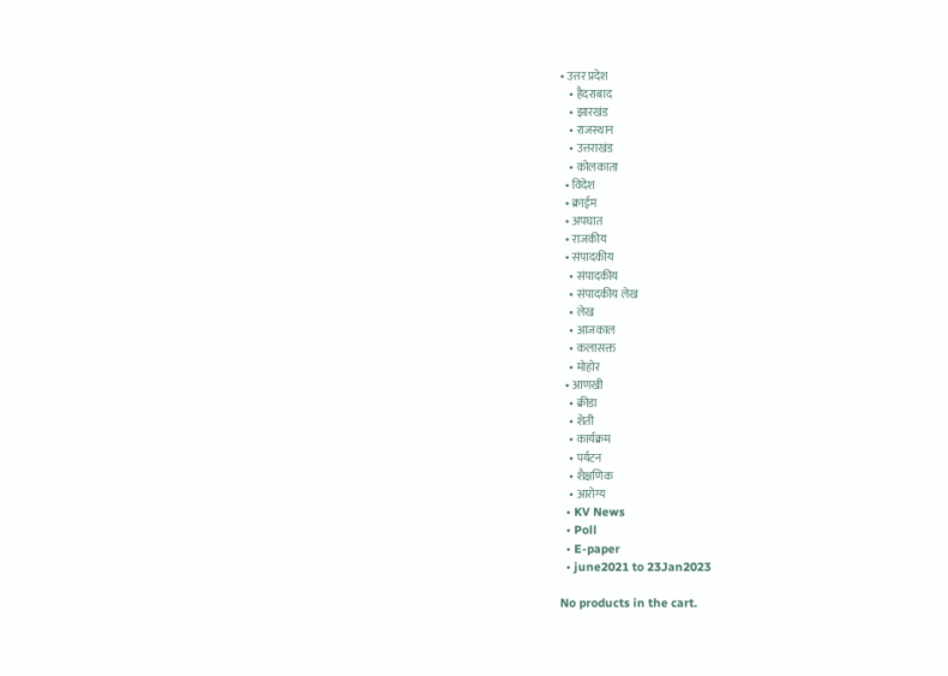• उत्तर प्रदेश
    • हैदराबाद
    • झारखंड
    • राजस्थान
    • उत्तराखंड
    • कोलकाता
  • विदेश
  • क्राईम
  • अपघात
  • राजकीय
  • संपादकीय
    • संपादकीय
    • संपादकीय लेख
    • लेख
    • आजकाल
    • कलासक्त
    • मोहोर
  • आणखी
    • क्रीडा
    • शेती
    • कार्यक्रम
    • पर्यटन
    • शैक्षणिक
    • आरोग्य
  • KV News
  • Poll
  • E-paper
  • june2021 to 23Jan2023

No products in the cart.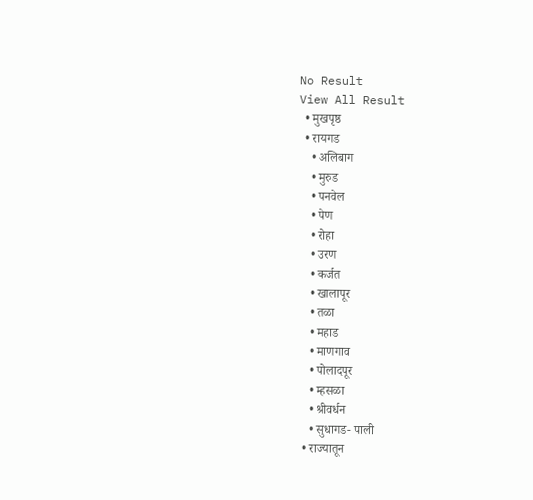No Result
View All Result
  • मुखपृष्ठ
  • रायगड
    • अलिबाग
    • मुरुड
    • पनवेल
    • पेण
    • रोहा
    • उरण
    • कर्जत
    • खालापूर
    • तळा
    • महाड
    • माणगाव
    • पोलादपूर
    • म्हसळा
    • श्रीवर्धन
    • सुधागड- पाली
  • राज्यातून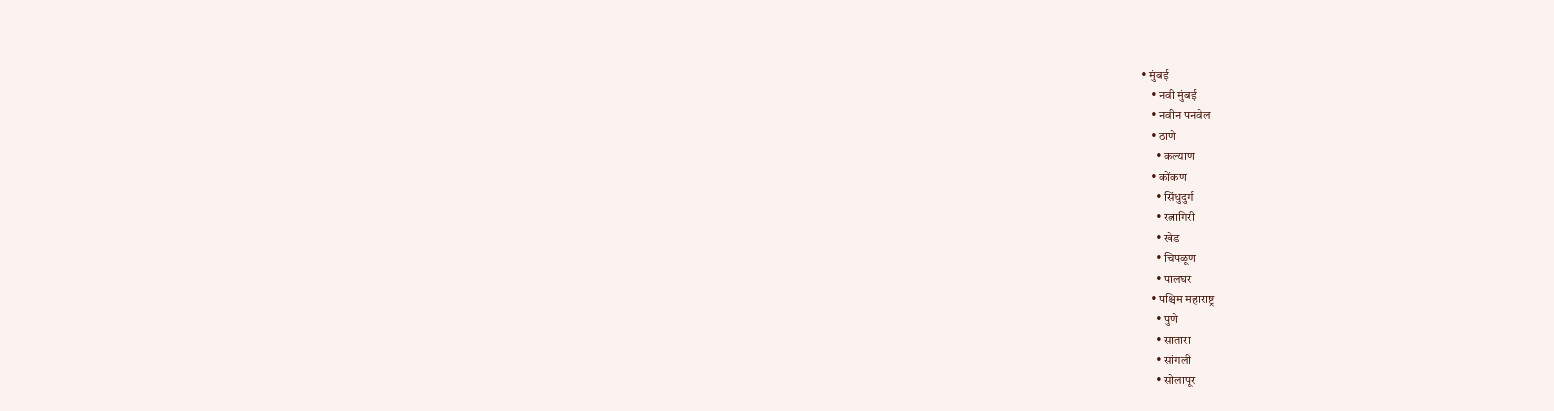• मुंबई
    • नवी मुंबई
    • नवीन पनवेल
    • ठाणे
      • कल्याण
    • कोंकण
      • सिंधुदुर्ग
      • रत्नागिरी
      • खेड
      • चिपळूण
      • पालघर
    • पश्चिम महाराष्ट्र
      • पुणे
      • सातारा
      • सांगली
      • सोलापूर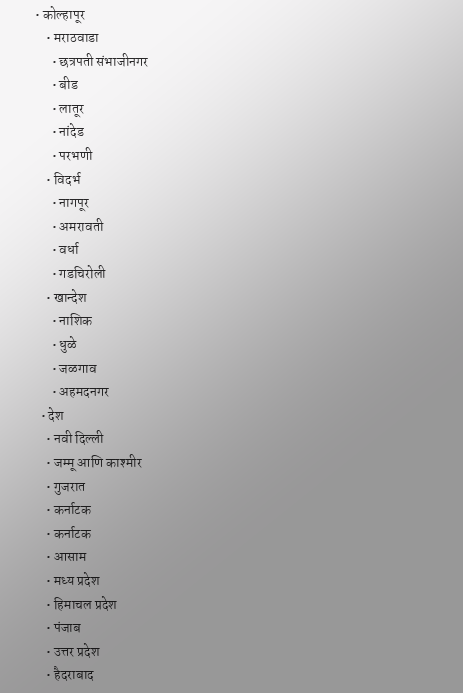• कोल्हापूर
    • मराठवाडा
      • छत्रपती संभाजीनगर
      • बीड
      • लातूर
      • नांदेड
      • परभणी
    • विदर्भ
      • नागपूर
      • अमरावती
      • वर्धा
      • गडचिरोली
    • खान्देश
      • नाशिक
      • धुळे
      • जळगाव
      • अहमदनगर
  • देश
    • नवी दिल्ली
    • जम्मू आणि काश्मीर
    • गुजरात
    • कर्नाटक
    • कर्नाटक
    • आसाम
    • मध्य प्रदेश
    • हिमाचल प्रदेश
    • पंजाब
    • उत्तर प्रदेश
    • हैदराबाद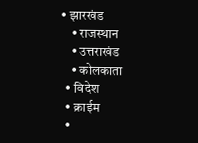• झारखंड
    • राजस्थान
    • उत्तराखंड
    • कोलकाता
  • विदेश
  • क्राईम
  •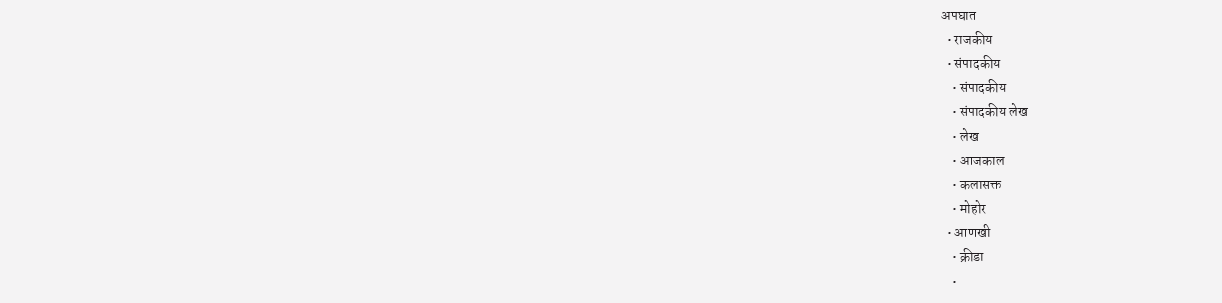अपघात
  • राजकीय
  • संपादकीय
    • संपादकीय
    • संपादकीय लेख
    • लेख
    • आजकाल
    • कलासक्त
    • मोहोर
  • आणखी
    • क्रीडा
    •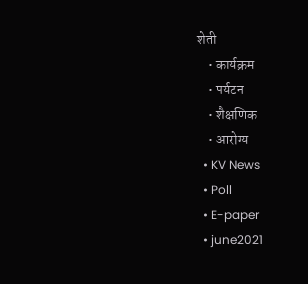शेती
    • कार्यक्रम
    • पर्यटन
    • शैक्षणिक
    • आरोग्य
  • KV News
  • Poll
  • E-paper
  • june2021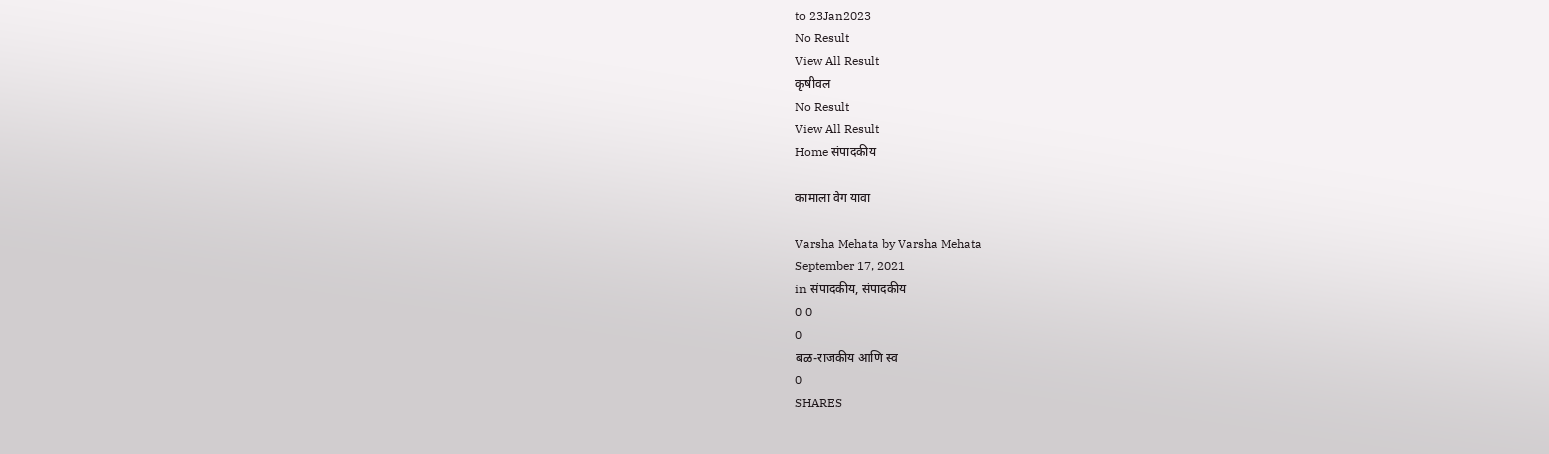to 23Jan2023
No Result
View All Result
कृषीवल
No Result
View All Result
Home संपादकीय

कामाला वेग यावा

Varsha Mehata by Varsha Mehata
September 17, 2021
in संपादकीय, संपादकीय
0 0
0
बळ-राजकीय आणि स्व
0
SHARES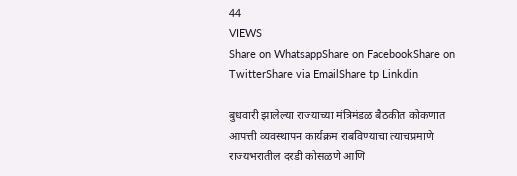44
VIEWS
Share on WhatsappShare on FacebookShare on TwitterShare via EmailShare tp Linkdin

बुधवारी झालेल्या राज्याच्या मंत्रिमंडळ बैठकीत कोकणात आपत्ती व्यवस्थापन कार्यक्रम राबविण्याचा त्याचप्रमाणे राज्यभरातील दरडी कोसळणे आणि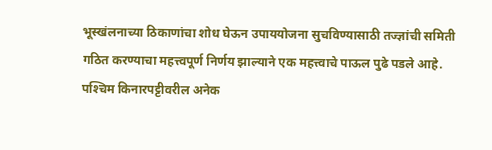भूस्खंलनाच्या ठिकाणांचा शोध घेऊन उपाययोजना सुचविण्यासाठी तज्ज्ञांची समिती गठित करण्याचा महत्त्वपूर्ण निर्णय झाल्याने एक महत्त्वाचे पाऊल पुढे पडले आहे. पश्‍चिम किनारपट्टीवरील अनेक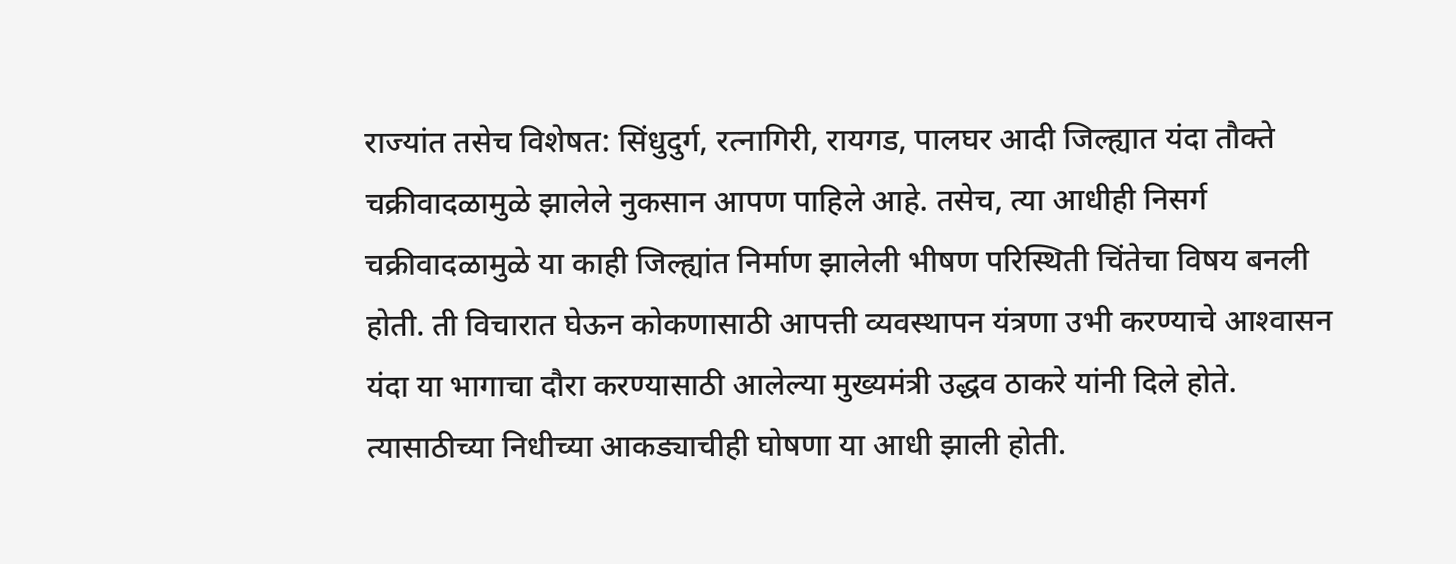राज्यांत तसेच विशेषत: सिंधुदुर्ग, रत्नागिरी, रायगड, पालघर आदी जिल्ह्यात यंदा तौक्ते चक्रीवादळामुळे झालेले नुकसान आपण पाहिले आहे. तसेच, त्या आधीही निसर्ग चक्रीवादळामुळे या काही जिल्ह्यांत निर्माण झालेली भीषण परिस्थिती चिंतेचा विषय बनली होती. ती विचारात घेऊन कोकणासाठी आपत्ती व्यवस्थापन यंत्रणा उभी करण्याचे आश्‍वासन यंदा या भागाचा दौरा करण्यासाठी आलेल्या मुख्यमंत्री उद्धव ठाकरे यांनी दिले होते. त्यासाठीच्या निधीच्या आकड्याचीही घोषणा या आधी झाली होती.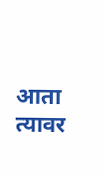आता त्यावर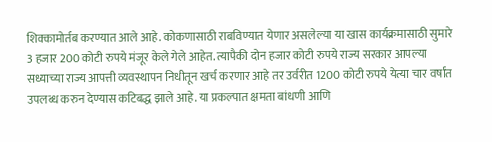शिक्कामोर्तब करण्यात आले आहे. कोकणासाठी राबविण्यात येणार असलेल्या या खास कार्यक्रमासाठी सुमारे 3 हजार 200 कोटी रुपये मंजूर केले गेले आहेत. त्यापैकी दोन हजार कोटी रुपये राज्य सरकार आपल्या सध्याच्या राज्य आपत्ती व्यवस्थापन निधीतून खर्च करणार आहे तर उर्वरीत 1200 कोटी रुपये येत्या चार वर्षांत उपलब्ध करुन देण्यास कटिबद्ध झाले आहे. या प्रकल्पात क्षमता बांधणी आणि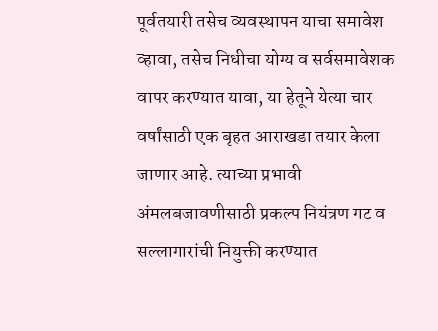पूर्वतयारी तसेच व्यवस्थापन याचा समावेश व्हावा, तसेच निधीचा योग्य व सर्वसमावेशक वापर करण्यात यावा, या हेतूने येत्या चार वर्षांसाठी एक बृहत आराखडा तयार केला जाणार आहे. त्याच्या प्रभावी अंमलबजावणीसाठी प्रकल्प नियंत्रण गट व सल्लागारांची नियुक्ती करण्यात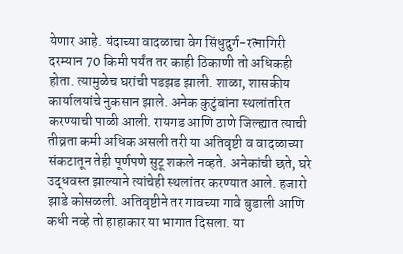येणार आहे. यंदाच्या वादळाचा वेग सिंधुदुर्ग-रत्नागिरी दरम्यान 70 किमी पर्यंत तर काही ठिकाणी तो अधिकही होता. त्यामुळेच घरांची पडझड झाली. शाळा, शासकीय कार्यालयांचे नुकसान झाले. अनेक कुटुंबांना स्थलांतरित करण्याची पाळी आली. रायगड आणि ठाणे जिल्ह्यात त्याची तीव्रता कमी अधिक असली तरी या अतिवृष्टी व वादळाच्या संकटातून तेही पूर्णपणे सुटू शकले नव्हते. अनेकांची छते, घरे उद्धवस्त झाल्याने त्यांचेही स्थलांतर करण्यात आले. हजारो झाडे कोसळली. अतिवृष्टीने तर गावच्या गावे बुडाली आणि कधी नव्हे तो हाहाकार या भागात दिसला. या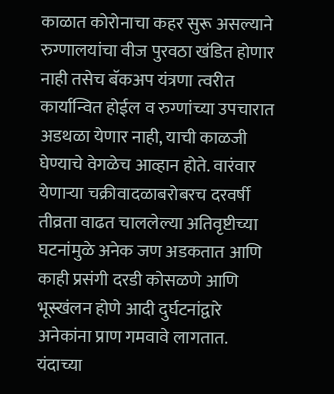काळात कोरोनाचा कहर सुरू असल्याने रुग्णालयांचा वीज पुरवठा खंडित होणार नाही तसेच बॅकअप यंत्रणा त्वरीत कार्यान्वित होईल व रुग्णांच्या उपचारात अडथळा येणार नाही, याची काळजी घेण्याचे वेगळेच आव्हान होते. वारंवार येणार्‍या चक्रीवादळाबरोबरच दरवर्षी तीव्रता वाढत चाललेल्या अतिवृष्टीच्या घटनांमुळे अनेक जण अडकतात आणि काही प्रसंगी दरडी कोसळणे आणि भूस्खंलन होणे आदी दुर्घटनांद्वारे अनेकांना प्राण गमवावे लागतात. यंदाच्या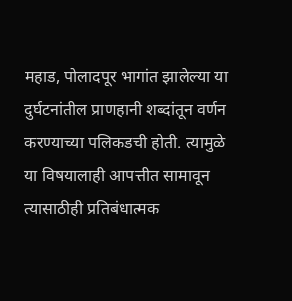महाड, पोलादपूर भागांत झालेल्या या दुर्घटनांतील प्राणहानी शब्दांतून वर्णन करण्याच्या पलिकडची होती. त्यामुळे या विषयालाही आपत्तीत सामावून त्यासाठीही प्रतिबंधात्मक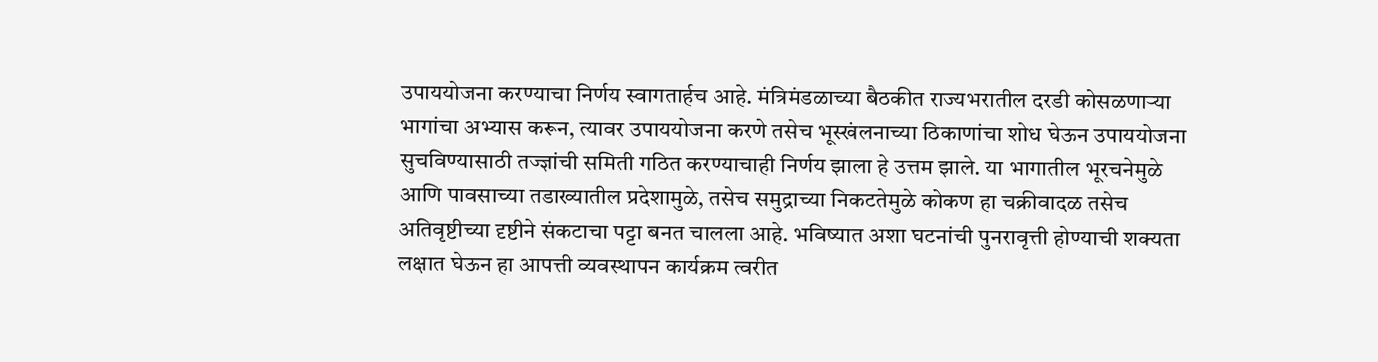उपाययोजना करण्याचा निर्णय स्वागतार्हच आहे. मंत्रिमंडळाच्या बैठकीत राज्यभरातील दरडी कोसळणार्‍या भागांचा अभ्यास करून, त्यावर उपाययोजना करणे तसेच भूस्खंलनाच्या ठिकाणांचा शोध घेऊन उपाययोजना सुचविण्यासाठी तज्ज्ञांची समिती गठित करण्याचाही निर्णय झाला हे उत्तम झाले. या भागातील भूरचनेमुळे आणि पावसाच्या तडाख्यातील प्रदेशामुळे, तसेच समुद्राच्या निकटतेमुळे कोकण हा चक्रीवादळ तसेच अतिवृष्टीच्या दृष्टीने संकटाचा पट्टा बनत चालला आहे. भविष्यात अशा घटनांची पुनरावृत्ती होण्याची शक्यता लक्षात घेऊन हा आपत्ती व्यवस्थापन कार्यक्रम त्वरीत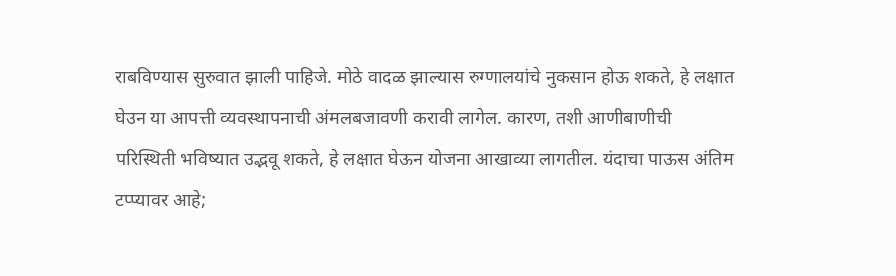राबविण्यास सुरुवात झाली पाहिजे. मोठे वादळ झाल्यास रुग्णालयांचे नुकसान होऊ शकते, हे लक्षात घेउन या आपत्ती व्यवस्थापनाची अंमलबजावणी करावी लागेल. कारण, तशी आणीबाणीची परिस्थिती भविष्यात उद्भवू शकते, हे लक्षात घेऊन योजना आखाव्या लागतील. यंदाचा पाऊस अंतिम टप्प्यावर आहे;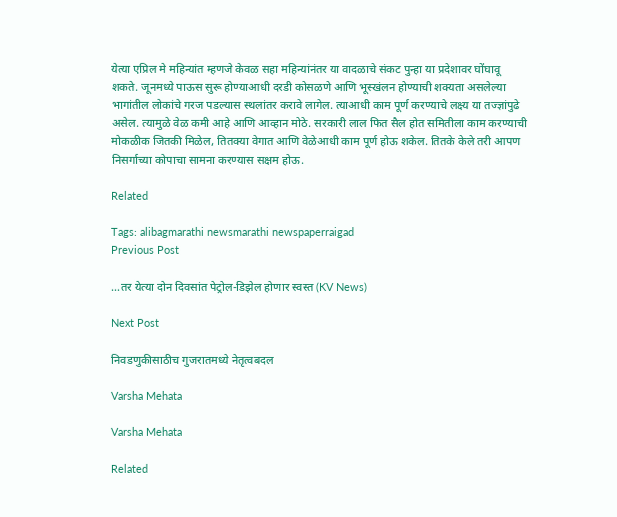येत्या एप्रिल मे महिन्यांत म्हणजे केवळ सहा महिन्यांनंतर या वादळाचे संकट पुन्हा या प्रदेशावर घोंघावू शकते. जूनमध्ये पाऊस सुरू होण्याआधी दरडी कोसळणे आणि भूस्खंलन होण्याची शक्यता असलेल्या भागांतील लोकांचे गरज पडल्यास स्थलांतर करावे लागेल. त्याआधी काम पूर्ण करण्याचे लक्ष्य या तज्ज्ञांपुढे असेल. त्यामुळे वेळ कमी आहे आणि आव्हान मोठे. सरकारी लाल फित सैल होत समितीला काम करण्याची मोकळीक जितकी मिळेल, तितक्या वेगात आणि वेळेआधी काम पूर्ण होऊ शकेल. तितके केले तरी आपण निसर्गाच्या कोपाचा सामना करण्यास सक्षम होऊ.

Related

Tags: alibagmarathi newsmarathi newspaperraigad
Previous Post

…तर येत्या दोन दिवसांत पेट्रोल-डिझेल होणार स्वस्त (KV News)

Next Post

निवडणुकीसाठीच गुजरातमध्ये नेतृत्वबदल

Varsha Mehata

Varsha Mehata

Related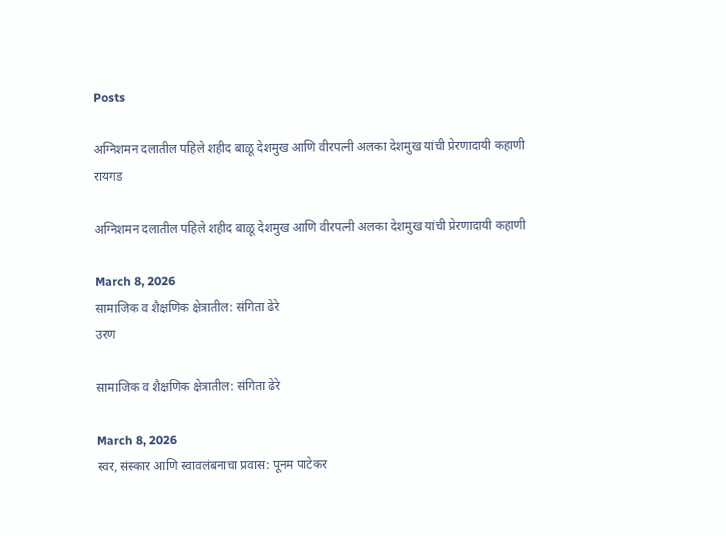Posts

अग्निशमन दलातील पहिले शहीद बाळू देशमुख आणि वीरपत्नी अलका देशमुख यांची प्रेरणादायी कहाणी
रायगड

अग्निशमन दलातील पहिले शहीद बाळू देशमुख आणि वीरपत्नी अलका देशमुख यांची प्रेरणादायी कहाणी

March 8, 2026
सामाजिक व शैक्षणिक क्षेत्रातील: संगिता ढेरे
उरण

सामाजिक व शैक्षणिक क्षेत्रातील: संगिता ढेरे

March 8, 2026
स्वर, संस्कार आणि स्वावलंबनाचा प्रवास: पूनम पाटेकर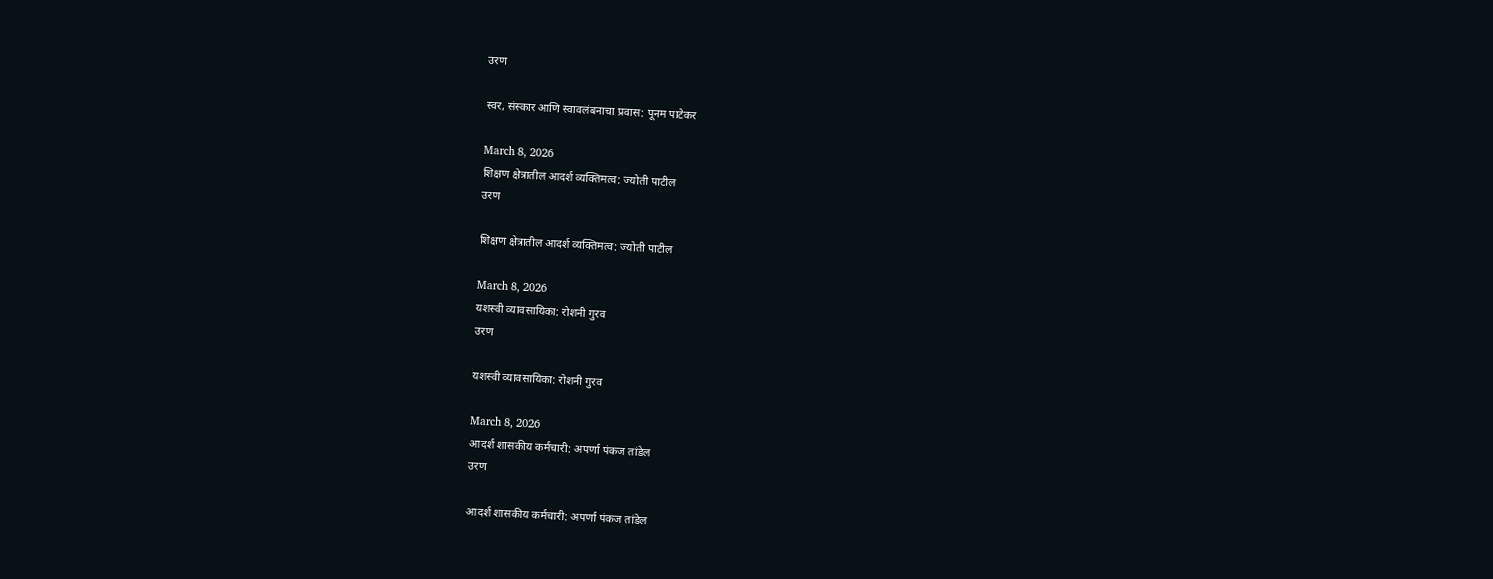उरण

स्वर, संस्कार आणि स्वावलंबनाचा प्रवास: पूनम पाटेकर

March 8, 2026
शिक्षण क्षेत्रातील आदर्श व्यक्तिमत्व: ज्योती पाटील
उरण

शिक्षण क्षेत्रातील आदर्श व्यक्तिमत्व: ज्योती पाटील

March 8, 2026
यशस्वी व्यावसायिका: रोशनी गुरव
उरण

यशस्वी व्यावसायिका: रोशनी गुरव

March 8, 2026
आदर्श शासकीय कर्मचारी: अपर्णा पंकज तांडेल
उरण

आदर्श शासकीय कर्मचारी: अपर्णा पंकज तांडेल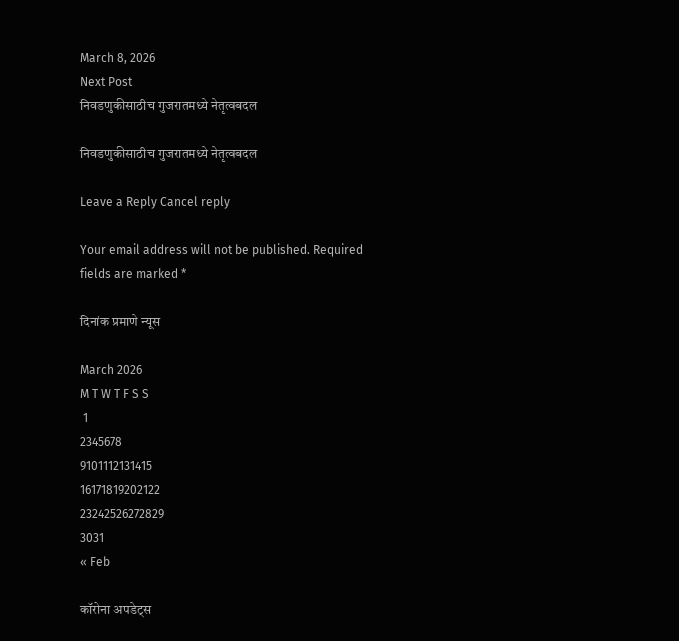March 8, 2026
Next Post
निवडणुकीसाठीच गुजरातमध्ये नेतृत्वबदल

निवडणुकीसाठीच गुजरातमध्ये नेतृत्वबदल

Leave a Reply Cancel reply

Your email address will not be published. Required fields are marked *

दिनांक प्रमाणे न्यूस

March 2026
M T W T F S S
 1
2345678
9101112131415
16171819202122
23242526272829
3031
« Feb

कॉरोना अपडेट्स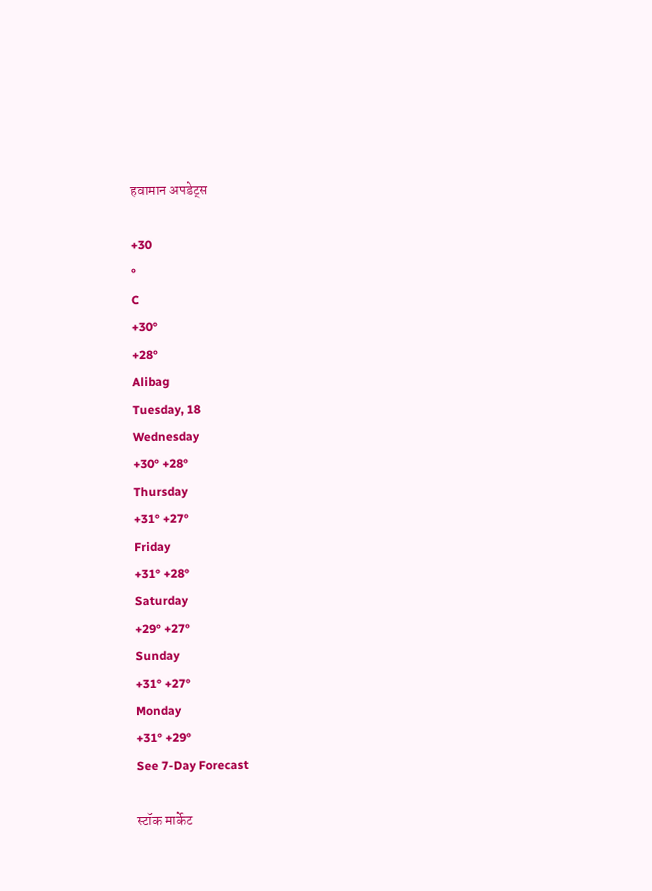हवामान अपडेट्स

+30
°
C
+30°
+28°
Alibag
Tuesday, 18
Wednesday
+30° +28°
Thursday
+31° +27°
Friday
+31° +28°
Saturday
+29° +27°
Sunday
+31° +27°
Monday
+31° +29°
See 7-Day Forecast

स्टॉक मार्केट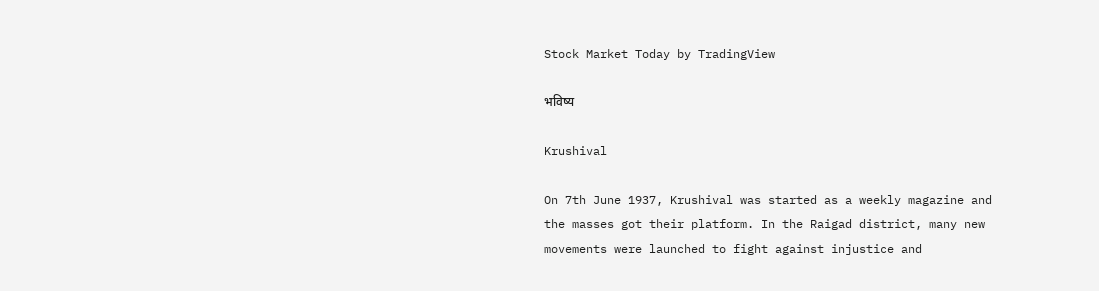Stock Market Today by TradingView

भविष्य

Krushival

On 7th June 1937, Krushival was started as a weekly magazine and the masses got their platform. In the Raigad district, many new movements were launched to fight against injustice and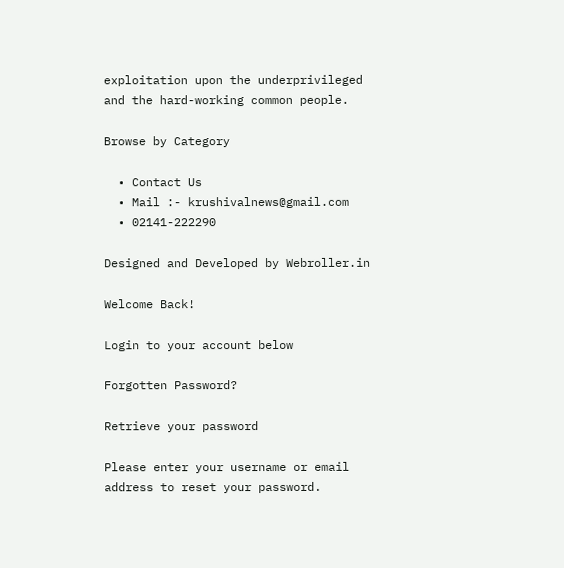exploitation upon the underprivileged and the hard-working common people.

Browse by Category

  • Contact Us
  • Mail :- krushivalnews@gmail.com
  • 02141-222290

Designed and Developed by Webroller.in

Welcome Back!

Login to your account below

Forgotten Password?

Retrieve your password

Please enter your username or email address to reset your password.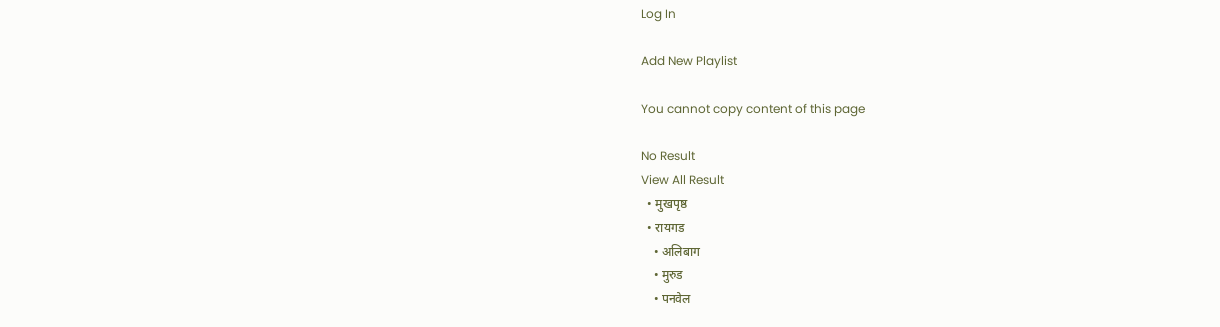Log In

Add New Playlist

You cannot copy content of this page

No Result
View All Result
  • मुखपृष्ठ
  • रायगड
    • अलिबाग
    • मुरुड
    • पनवेल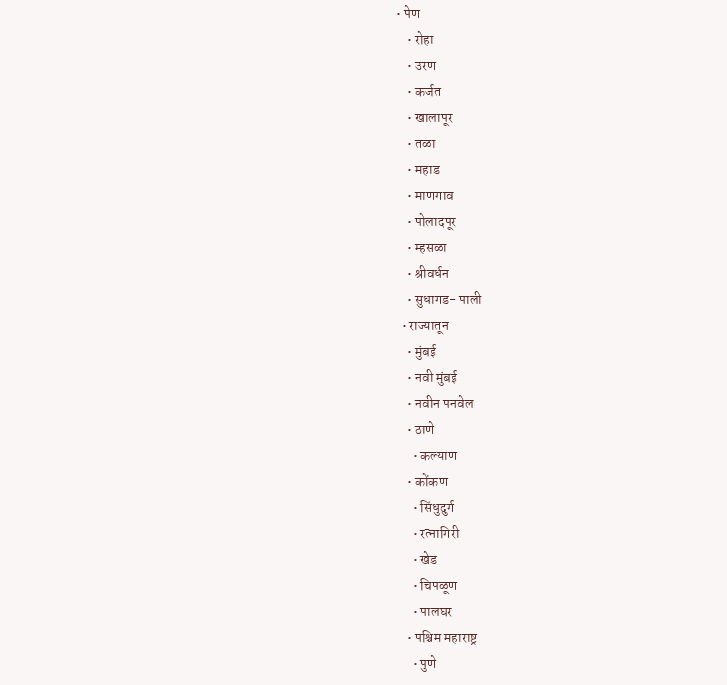• पेण
    • रोहा
    • उरण
    • कर्जत
    • खालापूर
    • तळा
    • महाड
    • माणगाव
    • पोलादपूर
    • म्हसळा
    • श्रीवर्धन
    • सुधागड- पाली
  • राज्यातून
    • मुंबई
    • नवी मुंबई
    • नवीन पनवेल
    • ठाणे
      • कल्याण
    • कोंकण
      • सिंधुदुर्ग
      • रत्नागिरी
      • खेड
      • चिपळूण
      • पालघर
    • पश्चिम महाराष्ट्र
      • पुणे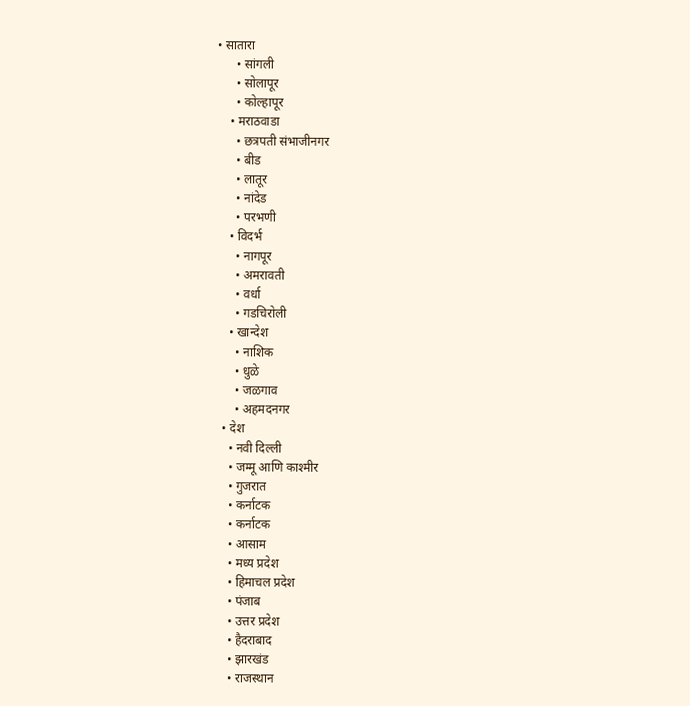• सातारा
      • सांगली
      • सोलापूर
      • कोल्हापूर
    • मराठवाडा
      • छत्रपती संभाजीनगर
      • बीड
      • लातूर
      • नांदेड
      • परभणी
    • विदर्भ
      • नागपूर
      • अमरावती
      • वर्धा
      • गडचिरोली
    • खान्देश
      • नाशिक
      • धुळे
      • जळगाव
      • अहमदनगर
  • देश
    • नवी दिल्ली
    • जम्मू आणि काश्मीर
    • गुजरात
    • कर्नाटक
    • कर्नाटक
    • आसाम
    • मध्य प्रदेश
    • हिमाचल प्रदेश
    • पंजाब
    • उत्तर प्रदेश
    • हैदराबाद
    • झारखंड
    • राजस्थान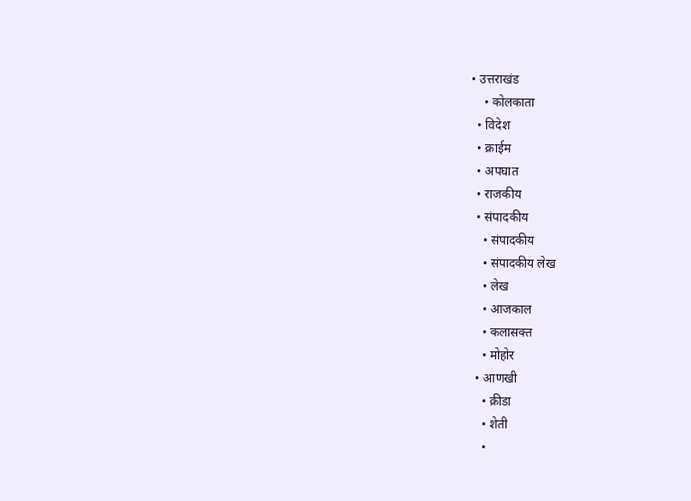• उत्तराखंड
    • कोलकाता
  • विदेश
  • क्राईम
  • अपघात
  • राजकीय
  • संपादकीय
    • संपादकीय
    • संपादकीय लेख
    • लेख
    • आजकाल
    • कलासक्त
    • मोहोर
  • आणखी
    • क्रीडा
    • शेती
    •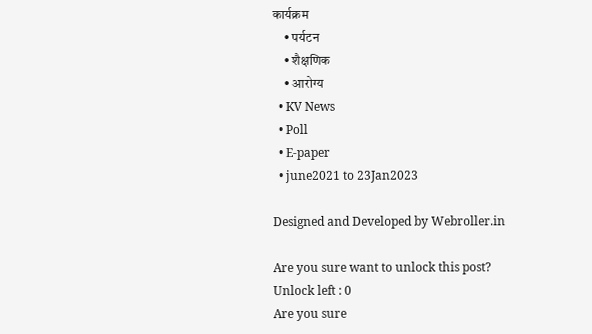कार्यक्रम
    • पर्यटन
    • शैक्षणिक
    • आरोग्य
  • KV News
  • Poll
  • E-paper
  • june2021 to 23Jan2023

Designed and Developed by Webroller.in

Are you sure want to unlock this post?
Unlock left : 0
Are you sure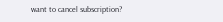want to cancel subscription?